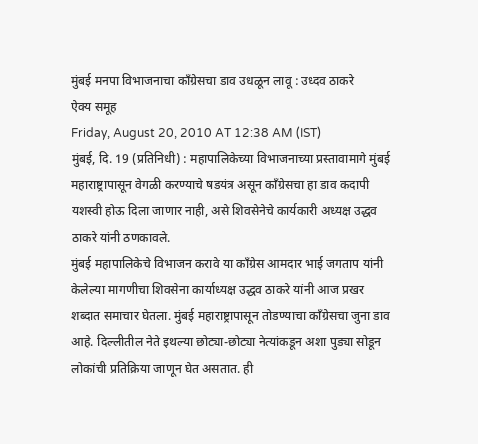मुंबई मनपा विभाजनाचा कॉंग्रेसचा डाव उधळून लावू : उध्दव ठाकरे
ऐक्य समूह
Friday, August 20, 2010 AT 12:38 AM (IST)
मुंबई, दि. 19 (प्रतिनिधी) : महापालिकेच्या विभाजनाच्या प्रस्तावामागे मुंबई महाराष्ट्रापासून वेगळी करण्याचे षडयंत्र असून कॉंग्रेसचा हा डाव कदापी यशस्वी होऊ दिला जाणार नाही, असे शिवसेनेचे कार्यकारी अध्यक्ष उद्धव ठाकरे यांनी ठणकावले.
मुंबई महापालिकेचे विभाजन करावे या कॉंग्रेस आमदार भाई जगताप यांनी केलेल्या मागणीचा शिवसेना कार्याध्यक्ष उद्धव ठाकरे यांनी आज प्रखर शब्दात समाचार घेतला. मुंबई महाराष्ट्रापासून तोडण्याचा कॉंग्रेसचा जुना डाव आहे. दिल्लीतील नेते इथल्या छोट्या-छोट्या नेत्यांकडून अशा पुड्या सोडून लोकांची प्रतिक्रिया जाणून घेत असतात. ही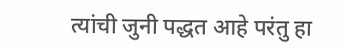त्यांची जुनी पद्धत आहे परंतु हा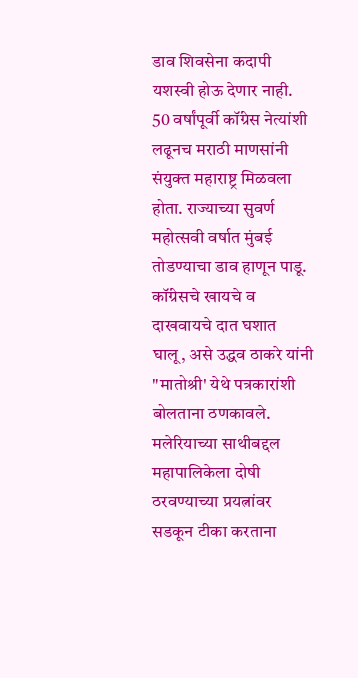डाव शिवसेना कदापी यशस्वी होऊ देणार नाही. 50 वर्षांपूर्वी कॉंग्रेस नेत्यांशी लढूनच मराठी माणसांनी संयुक्त महाराष्ट्र मिळवला होता. राज्याच्या सुवर्ण महोत्सवी वर्षात मुंबई तोडण्याचा डाव हाणून पाडू. कॉंग्रेसचे खायचे व दाखवायचे दात घशात घालू, असे उद्धव ठाकरे यांनी "मातोश्री' येथे पत्रकारांशी बोलताना ठणकावले.
मलेरियाच्या साथीबद्दल महापालिकेला दोषी ठरवण्याच्या प्रयत्नांवर सडकून टीका करताना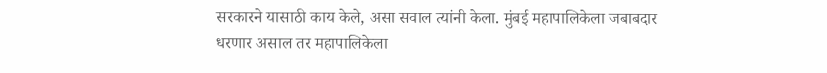सरकारने यासाठी काय केले, असा सवाल त्यांनी केला. मुंबई महापालिकेला जबाबदार धरणार असाल तर महापालिकेला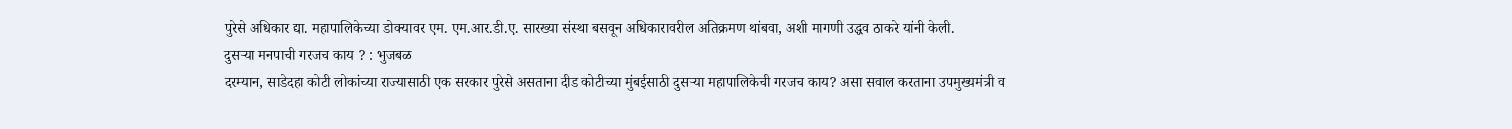पुरेसे अधिकार द्या. महापालिकेच्या डोक्यावर एम. एम.आर.डी.ए. सारख्या संस्था बसवून अधिकारावरील अतिक्रमण थांबवा, अशी मागणी उद्धव ठाकरे यांनी केली.
दुसऱ्या मनपाची गरजच काय ? : भुजबळ
दरम्यान, साडेदहा कोटी लोकांच्या राज्यासाठी एक सरकार पुरेसे असताना दीड कोटीच्या मुंबईसाठी दुसऱ्या महापालिकेची गरजच काय? असा सवाल करताना उपमुख्यमंत्री व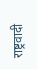राष्ट्रवादी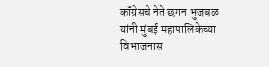कॉंग्रेसचे नेते छगन भुजबळ यांनी मुंबई महापालिकेच्या विभाजनास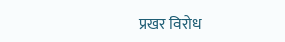प्रखर विरोध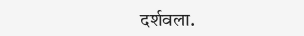दर्शवला.